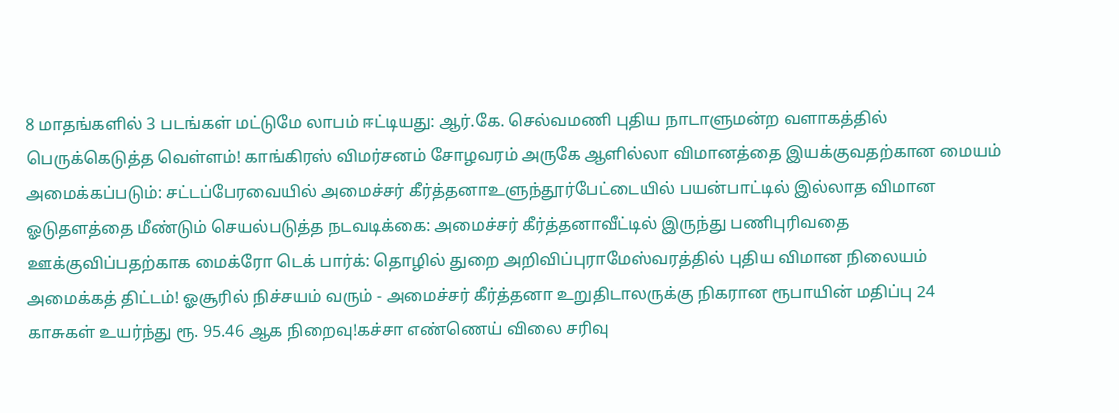8 மாதங்களில் 3 படங்கள் மட்டுமே லாபம் ஈட்டியது: ஆர்.கே. செல்வமணி புதிய நாடாளுமன்ற வளாகத்தில் பெருக்கெடுத்த வெள்ளம்! காங்கிரஸ் விமர்சனம் சோழவரம் அருகே ஆளில்லா விமானத்தை இயக்குவதற்கான மையம் அமைக்கப்படும்: சட்டப்பேரவையில் அமைச்சர் கீர்த்தனாஉளுந்தூர்பேட்டையில் பயன்பாட்டில் இல்லாத விமான ஓடுதளத்தை மீண்டும் செயல்படுத்த நடவடிக்கை: அமைச்சர் கீர்த்தனாவீட்டில் இருந்து பணிபுரிவதை ஊக்குவிப்பதற்காக மைக்ரோ டெக் பார்க்: தொழில் துறை அறிவிப்புராமேஸ்வரத்தில் புதிய விமான நிலையம் அமைக்கத் திட்டம்! ஓசூரில் நிச்சயம் வரும் - அமைச்சர் கீர்த்தனா உறுதிடாலருக்கு நிகரான ரூபாயின் மதிப்பு 24 காசுகள் உயர்ந்து ரூ. 95.46 ஆக நிறைவு!கச்சா எண்ணெய் விலை சரிவு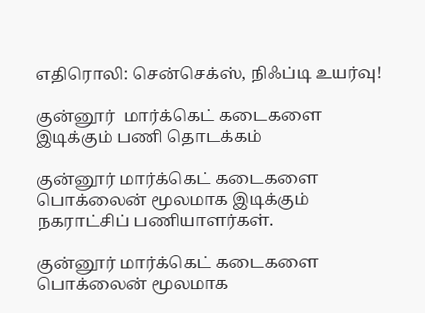எதிரொலி: சென்செக்ஸ், நிஃப்டி உயர்வு!

குன்னூர்  மார்க்கெட் கடைகளை இடிக்கும் பணி தொடக்கம்

குன்னூர் மார்க்கெட் கடைகளை பொக்லைன் மூலமாக இடிக்கும் நகராட்சிப் பணியாளர்கள்.

குன்னூர் மார்க்கெட் கடைகளை பொக்லைன் மூலமாக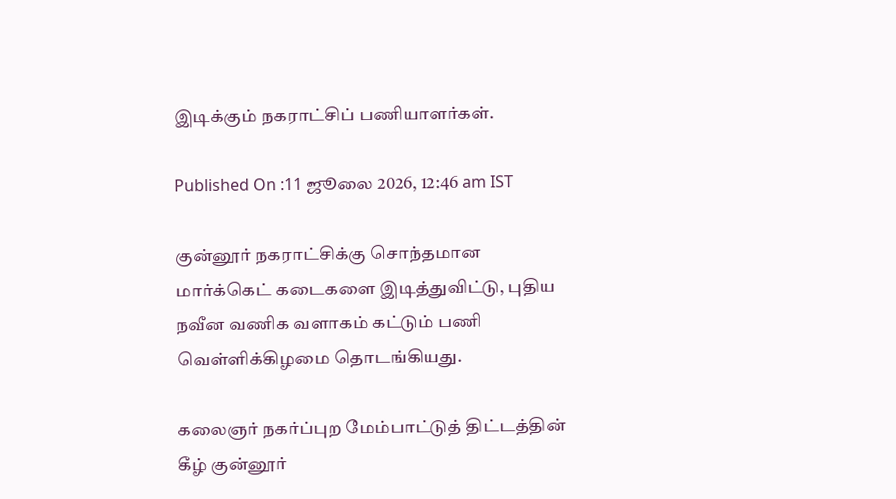இடிக்கும் நகராட்சிப் பணியாளர்கள்.

Published On :11 ஜூலை 2026, 12:46 am IST

குன்னூர் நகராட்சிக்கு சொந்தமான   மார்க்கெட் கடைகளை இடித்துவிட்டு, புதிய நவீன வணிக வளாகம் கட்டும் பணி  வெள்ளிக்கிழமை தொடங்கியது.

கலைஞர் நகர்ப்புற மேம்பாட்டுத் திட்டத்தின் கீழ் குன்னூர்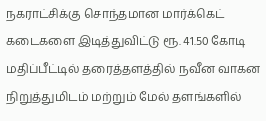நகராட்சிக்கு சொந்தமான மார்க்கெட் கடைகளை இடித்துவிட்டு ரூ. 41.50 கோடி மதிப்பீட்டில் தரைத்தளத்தில் நவீன வாகன நிறுத்துமிடம் மற்றும் மேல் தளங்களில்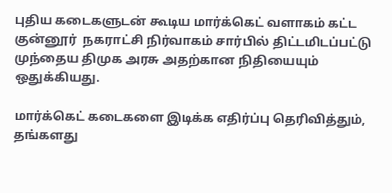புதிய கடைகளுடன் கூடிய மார்க்கெட் வளாகம் கட்ட குன்னூர்  நகராட்சி நிர்வாகம் சார்பில் திட்டமிடப்பட்டு முந்தைய திமுக அரசு அதற்கான நிதியையும் ஒதுக்கியது.

மார்க்கெட் கடைகளை இடிக்க எதிர்ப்பு தெரிவித்தும், தங்களது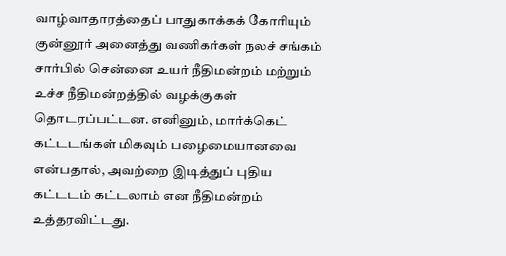வாழ்வாதாரத்தைப் பாதுகாக்கக் கோரியும் குன்னூர் அனைத்து வணிகர்கள் நலச் சங்கம் சார்பில் சென்னை உயர் நீதிமன்றம் மற்றும் உச்ச நீதிமன்றத்தில் வழக்குகள் தொடரப்பட்டன. எனினும், மார்க்கெட் கட்டடங்கள் மிகவும் பழைமையானவை என்பதால், அவற்றை இடித்துப் புதிய கட்டடம் கட்டலாம் என நீதிமன்றம் உத்தரவிட்டது.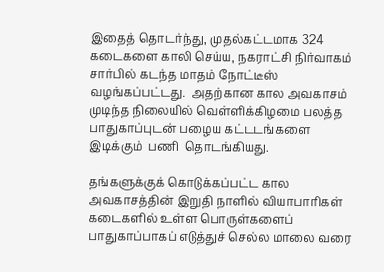இதைத் தொடர்ந்து, முதல்கட்டமாக 324 கடைகளை காலி செய்ய, நகராட்சி நிர்வாகம் சார்பில் கடந்த மாதம் நோட்டீஸ் வழங்கப்பட்டது.  அதற்கான கால அவகாசம் முடிந்த நிலையில் வெள்ளிக்கிழமை பலத்த பாதுகாப்புடன் பழைய கட்டடங்களை இடிக்கும்  பணி  தொடங்கியது.

தங்களுக்குக் கொடுக்கப்பட்ட கால அவகாசத்தின் இறுதி நாளில் வியாபாரிகள் கடைகளில் உள்ள பொருள்களைப் பாதுகாப்பாகப் எடுத்துச் செல்ல மாலை வரை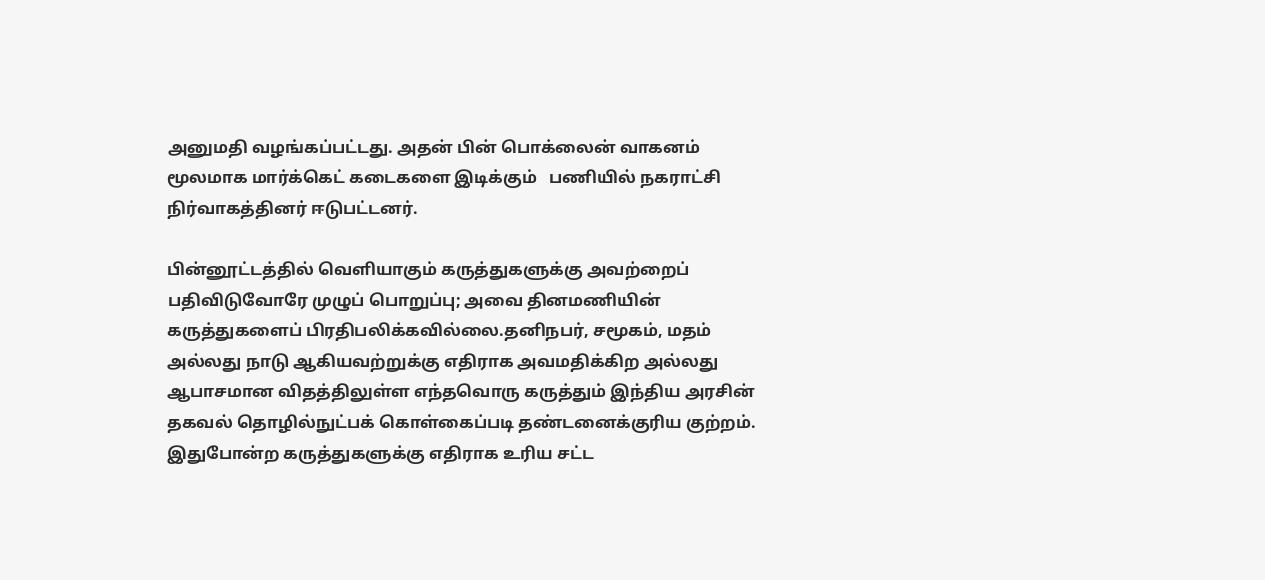அனுமதி வழங்கப்பட்டது. அதன் பின் பொக்லைன் வாகனம் மூலமாக மார்க்கெட் கடைகளை இடிக்கும்   பணியில் நகராட்சி நிர்வாகத்தினர் ஈடுபட்டனர்.

பின்னூட்டத்தில் வெளியாகும் கருத்துகளுக்கு அவற்றைப் பதிவிடுவோரே முழுப் பொறுப்பு; அவை தினமணியின் கருத்துகளைப் பிரதிபலிக்கவில்லை.தனிநபர், சமூகம், மதம் அல்லது நாடு ஆகியவற்றுக்கு எதிராக அவமதிக்கிற அல்லது ஆபாசமான விதத்திலுள்ள எந்தவொரு கருத்தும் இந்திய அரசின் தகவல் தொழில்நுட்பக் கொள்கைப்படி தண்டனைக்குரிய குற்றம். இதுபோன்ற கருத்துகளுக்கு எதிராக உரிய சட்ட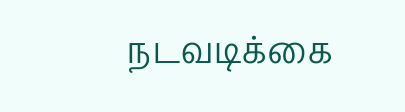நடவடிக்கை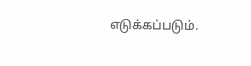எடுக்கப்படும்.